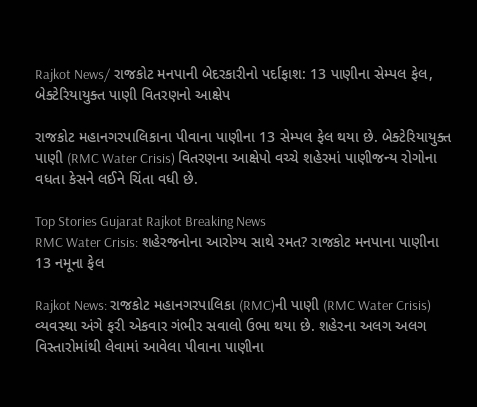Rajkot News/ રાજકોટ મનપાની બેદરકારીનો પર્દાફાશ: 13 પાણીના સેમ્પલ ફેલ, બેક્ટેરિયાયુક્ત પાણી વિતરણનો આક્ષેપ

રાજકોટ મહાનગરપાલિકાના પીવાના પાણીના 13 સેમ્પલ ફેલ થયા છે. બેક્ટેરિયાયુક્ત પાણી (RMC Water Crisis) વિતરણના આક્ષેપો વચ્ચે શહેરમાં પાણીજન્ય રોગોના વધતા કેસને લઈને ચિંતા વધી છે.

Top Stories Gujarat Rajkot Breaking News
RMC Water Crisis: શહેરજનોના આરોગ્ય સાથે રમત? રાજકોટ મનપાના પાણીના 13 નમૂના ફેલ

Rajkot News: રાજકોટ મહાનગરપાલિકા (RMC)ની પાણી (RMC Water Crisis) વ્યવસ્થા અંગે ફરી એકવાર ગંભીર સવાલો ઉભા થયા છે. શહેરના અલગ અલગ વિસ્તારોમાંથી લેવામાં આવેલા પીવાના પાણીના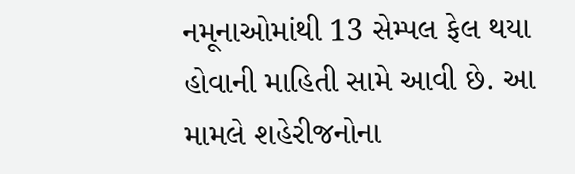નમૂનાઓમાંથી 13 સેમ્પલ ફેલ થયા હોવાની માહિતી સામે આવી છે. આ મામલે શહેરીજનોના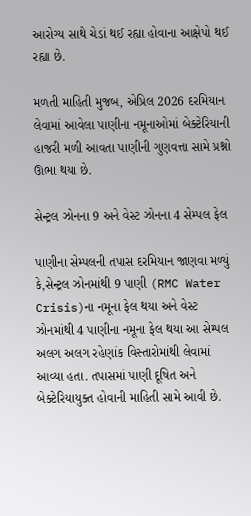આરોગ્ય સાથે ચેડાં થઈ રહ્યા હોવાના આક્ષેપો થઈ રહ્યા છે.

મળતી માહિતી મુજબ, એપ્રિલ 2026 દરમિયાન લેવામાં આવેલા પાણીના નમૂનાઓમાં બેક્ટેરિયાની હાજરી મળી આવતા પાણીની ગુણવત્તા સામે પ્રશ્નો ઊભા થયા છે.

સેન્ટ્રલ ઝોનના 9 અને વેસ્ટ ઝોનના 4 સેમ્પલ ફેલ

પાણીના સેમ્પલની તપાસ દરમિયાન જાણવા મળ્યું કે,સેન્ટ્રલ ઝોનમાંથી 9 પાણી (RMC Water Crisis)ના નમૂના ફેલ થયા અને વેસ્ટ ઝોનમાંથી 4 પાણીના નમૂના ફેલ થયા આ સેમ્પલ અલગ અલગ રહેણાંક વિસ્તારોમાંથી લેવામાં આવ્યા હતા. તપાસમાં પાણી દૂષિત અને બેક્ટેરિયાયુક્ત હોવાની માહિતી સામે આવી છે.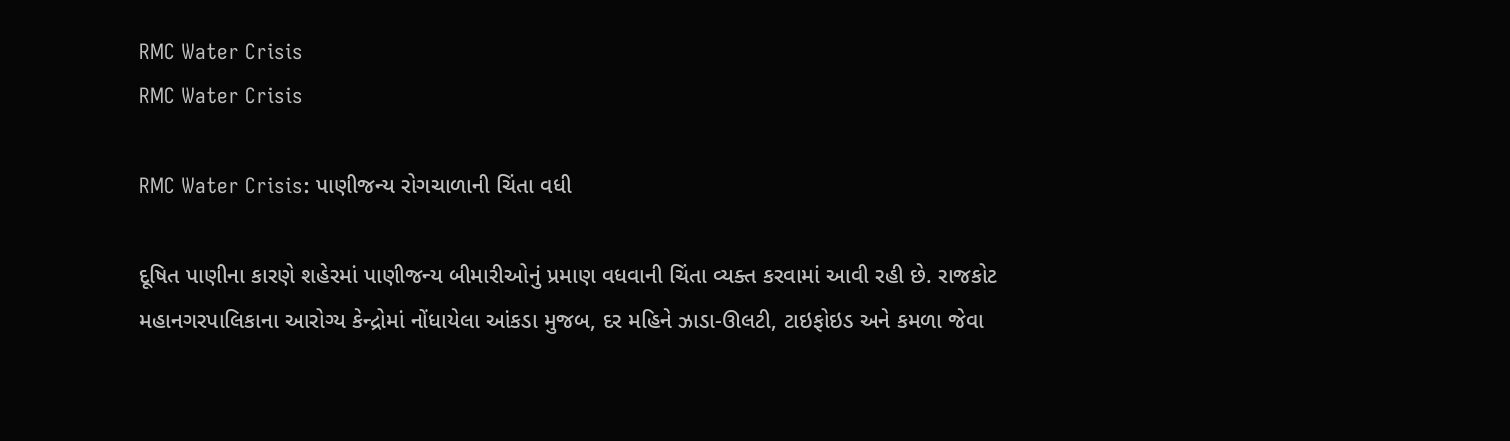RMC Water Crisis
RMC Water Crisis

RMC Water Crisis: પાણીજન્ય રોગચાળાની ચિંતા વધી

દૂષિત પાણીના કારણે શહેરમાં પાણીજન્ય બીમારીઓનું પ્રમાણ વધવાની ચિંતા વ્યક્ત કરવામાં આવી રહી છે. રાજકોટ મહાનગરપાલિકાના આરોગ્ય કેન્દ્રોમાં નોંધાયેલા આંકડા મુજબ, દર મહિને ઝાડા-ઊલટી, ટાઇફોઇડ અને કમળા જેવા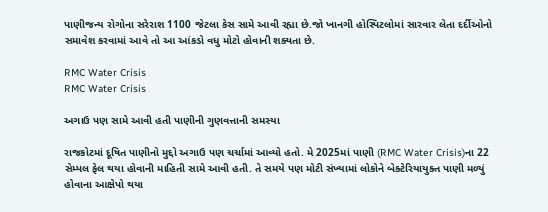પાણીજન્ય રોગોના સરેરાશ 1100 જેટલા કેસ સામે આવી રહ્યા છે.જો ખાનગી હોસ્પિટલોમાં સારવાર લેતા દર્દીઓનો સમાવેશ કરવામાં આવે તો આ આંકડો વધુ મોટો હોવાની શક્યતા છે.

RMC Water Crisis
RMC Water Crisis

અગાઉ પણ સામે આવી હતી પાણીની ગુણવત્તાની સમસ્યા

રાજકોટમાં દૂષિત પાણીનો મુદ્દો અગાઉ પણ ચર્ચામાં આવ્યો હતો. મે 2025માં પાણી (RMC Water Crisis)ના 22 સેમ્પલ ફેલ થયા હોવાની માહિતી સામે આવી હતી. તે સમયે પણ મોટી સંખ્યામાં લોકોને બેક્ટેરિયાયુક્ત પાણી મળ્યું હોવાના આક્ષેપો થયા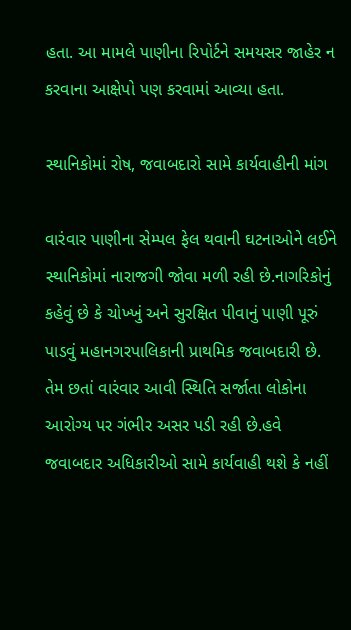હતા. આ મામલે પાણીના રિપોર્ટને સમયસર જાહેર ન કરવાના આક્ષેપો પણ કરવામાં આવ્યા હતા.

સ્થાનિકોમાં રોષ, જવાબદારો સામે કાર્યવાહીની માંગ

વારંવાર પાણીના સેમ્પલ ફેલ થવાની ઘટનાઓને લઈને સ્થાનિકોમાં નારાજગી જોવા મળી રહી છે.નાગરિકોનું કહેવું છે કે ચોખ્ખું અને સુરક્ષિત પીવાનું પાણી પૂરું પાડવું મહાનગરપાલિકાની પ્રાથમિક જવાબદારી છે. તેમ છતાં વારંવાર આવી સ્થિતિ સર્જાતા લોકોના આરોગ્ય પર ગંભીર અસર પડી રહી છે.હવે જવાબદાર અધિકારીઓ સામે કાર્યવાહી થશે કે નહીં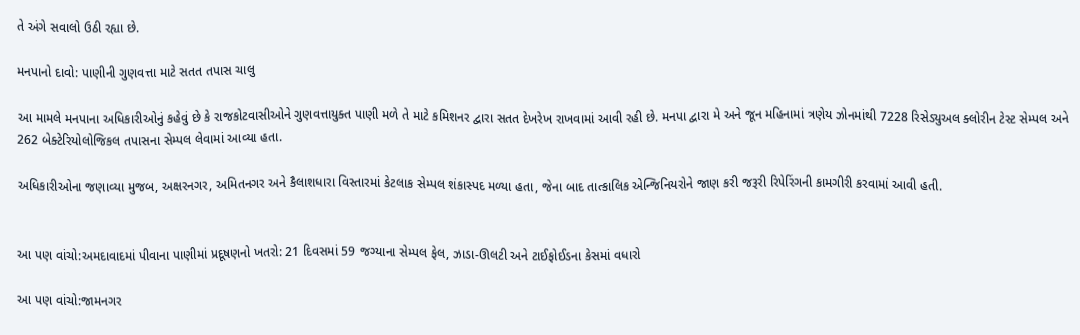તે અંગે સવાલો ઉઠી રહ્યા છે.

મનપાનો દાવો: પાણીની ગુણવત્તા માટે સતત તપાસ ચાલુ

આ મામલે મનપાના અધિકારીઓનું કહેવું છે કે રાજકોટવાસીઓને ગુણવત્તાયુક્ત પાણી મળે તે માટે કમિશનર દ્વારા સતત દેખરેખ રાખવામાં આવી રહી છે. મનપા દ્વારા મે અને જૂન મહિનામાં ત્રણેય ઝોનમાંથી 7228 રિસેડ્યુઅલ ક્લોરીન ટેસ્ટ સેમ્પલ અને 262 બેક્ટેરિયોલોજિકલ તપાસના સેમ્પલ લેવામાં આવ્યા હતા.

અધિકારીઓના જણાવ્યા મુજબ, અક્ષરનગર, અમિતનગર અને કૈલાશધારા વિસ્તારમાં કેટલાક સેમ્પલ શંકાસ્પદ મળ્યા હતા, જેના બાદ તાત્કાલિક એન્જિનિયરોને જાણ કરી જરૂરી રિપેરિંગની કામગીરી કરવામાં આવી હતી.


આ પણ વાંચો:અમદાવાદમાં પીવાના પાણીમાં પ્રદૂષણનો ખતરો: 21 દિવસમાં 59 જગ્યાના સેમ્પલ ફેલ, ઝાડા-ઊલટી અને ટાઈફોઈડના કેસમાં વધારો

આ પણ વાંચો:જામનગર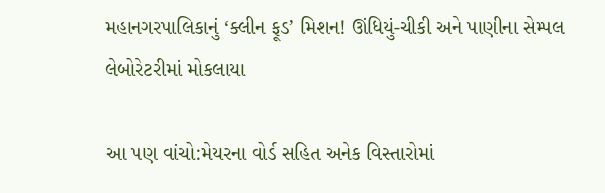મહાનગરપાલિકાનું ‘ક્લીન ફૂડ’ મિશન! ઊંધિયું-ચીકી અને પાણીના સેમ્પલ લેબોરેટરીમાં મોકલાયા

આ પણ વાંચો:મેયરના વોર્ડ સહિત અનેક વિસ્તારોમાં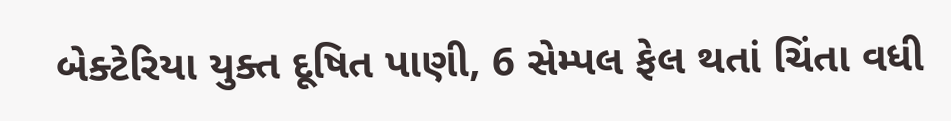બેક્ટેરિયા યુક્ત દૂષિત પાણી, 6 સેમ્પલ ફેલ થતાં ચિંતા વધી